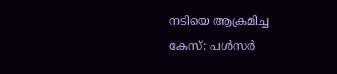നടിയെ ആക്രമിച്ച കേസ്: പള്‍സര്‍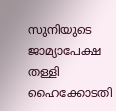സുനിയുടെ ജാമ്യാപേക്ഷ തള്ളി ഹൈക്കോടതി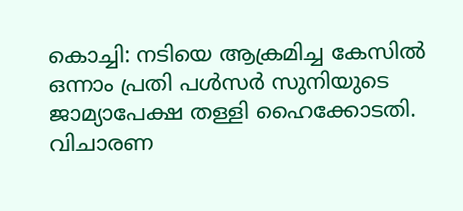കൊച്ചി: നടിയെ ആക്രമിച്ച കേസില്‍ ഒന്നാം പ്രതി പള്‍സര്‍ സുനിയുടെ ജാമ്യാപേക്ഷ തള്ളി ഹൈക്കോടതി. വിചാരണ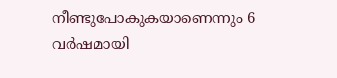നീണ്ടുപോകുകയാണെന്നും 6 വര്‍ഷമായി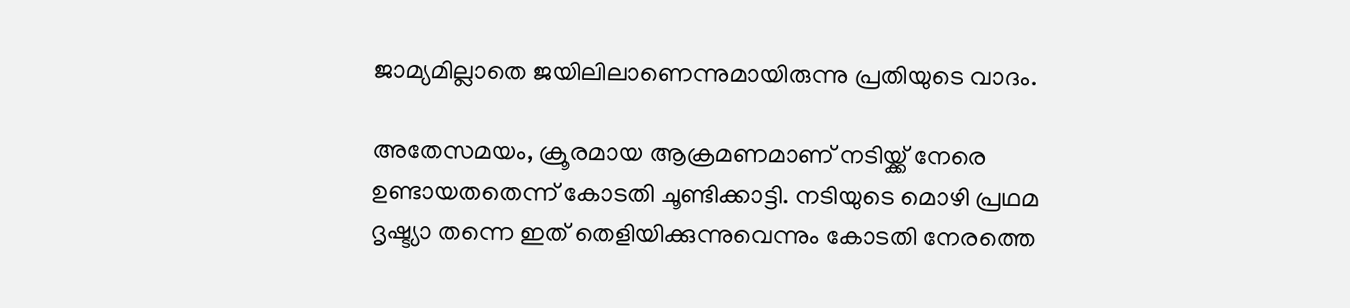ജാമ്യമില്ലാതെ ജയിലിലാണെന്നുമായിരുന്നു പ്രതിയുടെ വാദം.

അതേസമയം, ക്രൂരമായ ആക്രമണമാണ് നടിയ്ക്ക് നേരെ ഉണ്ടായതതെന്ന് കോടതി ചൂണ്ടിക്കാട്ടി. നടിയുടെ മൊഴി പ്രഥമ ദൃഷ്ട്യാ തന്നെ ഇത് തെളിയിക്കുന്നുവെന്നും കോടതി നേരത്തെ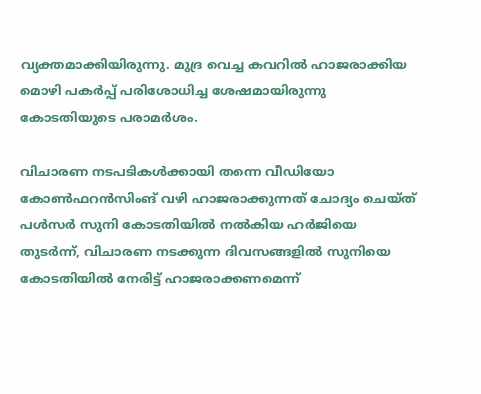വ്യക്തമാക്കിയിരുന്നു. മുദ്ര വെച്ച കവറില്‍ ഹാജരാക്കിയ മൊഴി പകര്‍പ്പ് പരിശോധിച്ച ശേഷമായിരുന്നു കോടതിയുടെ പരാമര്‍ശം.

വിചാരണ നടപടികള്‍ക്കായി തന്നെ വീഡിയോ കോണ്‍ഫറന്‍സിംങ് വഴി ഹാജരാക്കുന്നത് ചോദ്യം ചെയ്ത് പള്‍സര്‍ സുനി കോടതിയില്‍ നല്‍കിയ ഹര്‍ജിയെ തുടര്‍ന്ന്, വിചാരണ നടക്കുന്ന ദിവസങ്ങളില്‍ സുനിയെ കോടതിയില്‍ നേരിട്ട് ഹാജരാക്കണമെന്ന്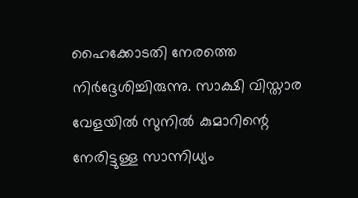ഹൈക്കോടതി നേരത്തെ നിര്‍ദ്ദേശിച്ചിരുന്നു. സാക്ഷി വിസ്താര വേളയില്‍ സുനില്‍ കുമാറിന്റെ നേരിട്ടുള്ള സാന്നിധ്യം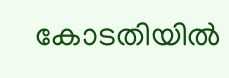കോടതിയില്‍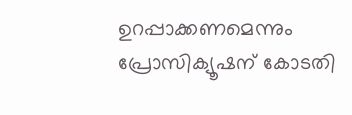ഉറപ്പാക്കണമെന്നും പ്രോസിക്യൂഷന് കോടതി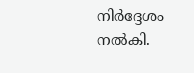നിര്‍ദ്ദേശം നല്‍കി.